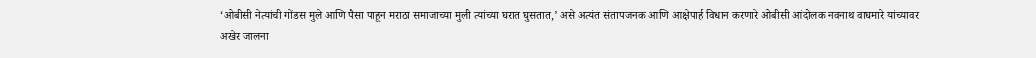‘ओबीसी नेत्यांची गोंडस मुले आणि पैसा पाहून मराठा समाजाच्या मुली त्यांच्या घरात घुसतात,’ असे अत्यंत संतापजनक आणि आक्षेपार्ह विधान करणारे ओबीसी आंदोलक नवनाथ वाघमारे यांच्यावर अखेर जालना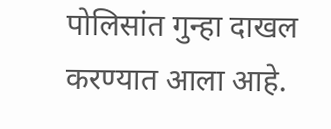पोलिसांत गुन्हा दाखल करण्यात आला आहे.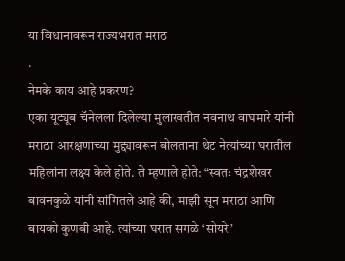या विधानावरून राज्यभरात मराठ
.
नेमके काय आहे प्रकरण?
एका यूट्यूब चॅनेलला दिलेल्या मुलाखतीत नवनाथ वाघमारे यांनी मराठा आरक्षणाच्या मुद्द्यावरून बोलताना थेट नेत्यांच्या घरातील महिलांना लक्ष्य केले होते. ते म्हणाले होते: “स्वतः चंद्रशेखर बावनकुळे यांनी सांगितले आहे की, माझी सून मराठा आणि बायको कुणबी आहे. त्यांच्या घरात सगळे ‘सोयरे’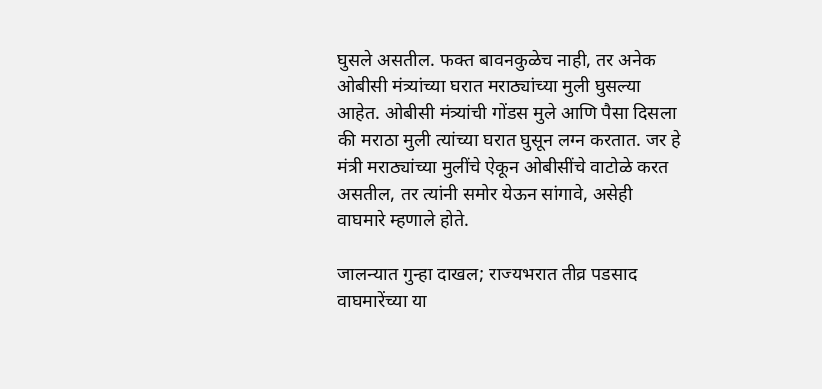घुसले असतील. फक्त बावनकुळेच नाही, तर अनेक ओबीसी मंत्र्यांच्या घरात मराठ्यांच्या मुली घुसल्या आहेत. ओबीसी मंत्र्यांची गोंडस मुले आणि पैसा दिसला की मराठा मुली त्यांच्या घरात घुसून लग्न करतात. जर हे मंत्री मराठ्यांच्या मुलींचे ऐकून ओबीसींचे वाटोळे करत असतील, तर त्यांनी समोर येऊन सांगावे, असेही वाघमारे म्हणाले होते.

जालन्यात गुन्हा दाखल; राज्यभरात तीव्र पडसाद
वाघमारेंच्या या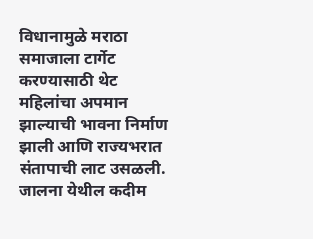विधानामुळे मराठा समाजाला टार्गेट करण्यासाठी थेट महिलांचा अपमान झाल्याची भावना निर्माण झाली आणि राज्यभरात संतापाची लाट उसळली. जालना येथील कदीम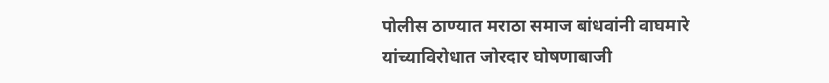पोलीस ठाण्यात मराठा समाज बांधवांनी वाघमारे यांच्याविरोधात जोरदार घोषणाबाजी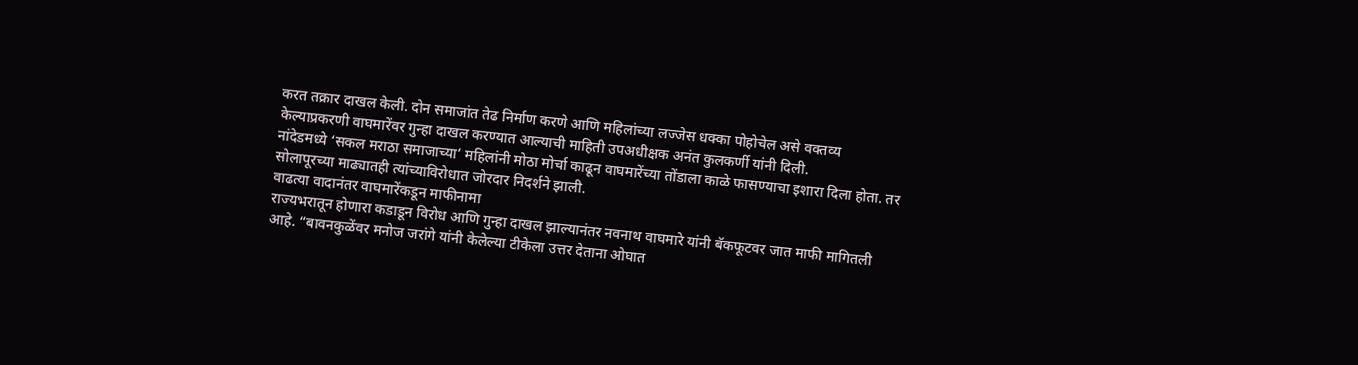करत तक्रार दाखल केली. दोन समाजांत तेढ निर्माण करणे आणि महिलांच्या लज्जेस धक्का पोहोचेल असे वक्तव्य केल्याप्रकरणी वाघमारेंवर गुन्हा दाखल करण्यात आल्याची माहिती उपअधीक्षक अनंत कुलकर्णी यांनी दिली.
नांदेडमध्ये ‘सकल मराठा समाजाच्या’ महिलांनी मोठा मोर्चा काढून वाघमारेंच्या तोंडाला काळे फासण्याचा इशारा दिला होता. तर सोलापूरच्या माढ्यातही त्यांच्याविरोधात जोरदार निदर्शने झाली.
वाढत्या वादानंतर वाघमारेंकडून माफीनामा
राज्यभरातून होणारा कडाडून विरोध आणि गुन्हा दाखल झाल्यानंतर नवनाथ वाघमारे यांनी बॅकफूटवर जात माफी मागितली आहे. “बावनकुळेंवर मनोज जरांगे यांनी केलेल्या टीकेला उत्तर देताना ओघात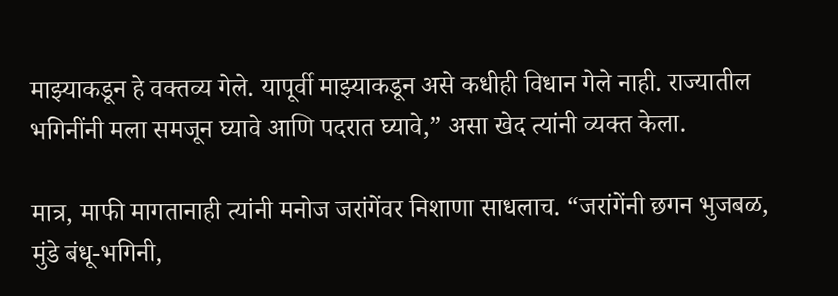माझ्याकडून हे वक्तव्य गेले. यापूर्वी माझ्याकडून असे कधीही विधान गेले नाही. राज्यातील भगिनींनी मला समजून घ्यावे आणि पदरात घ्यावे,” असा खेद त्यांनी व्यक्त केला.

मात्र, माफी मागतानाही त्यांनी मनोज जरांगेंवर निशाणा साधलाच. “जरांगेंनी छगन भुजबळ, मुंडे बंधू-भगिनी,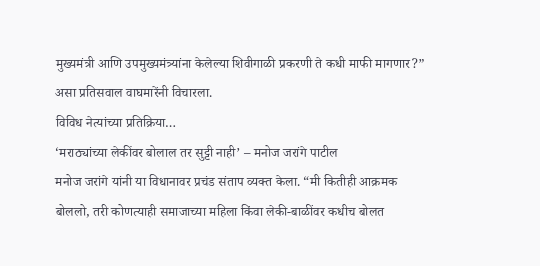मुख्यमंत्री आणि उपमुख्यमंत्र्यांना केलेल्या शिवीगाळी प्रकरणी ते कधी माफी मागणार?” असा प्रतिसवाल वाघमारेंनी विचारला.
विविध नेत्यांच्या प्रतिक्रिया…
‘मराठ्यांच्या लेकींवर बोलाल तर सुट्टी नाही’ – मनोज जरांगे पाटील
मनोज जरांगे यांनी या विधानावर प्रचंड संताप व्यक्त केला. “मी कितीही आक्रमक बोललो, तरी कोणत्याही समाजाच्या महिला किंवा लेकी-बाळींवर कधीच बोलत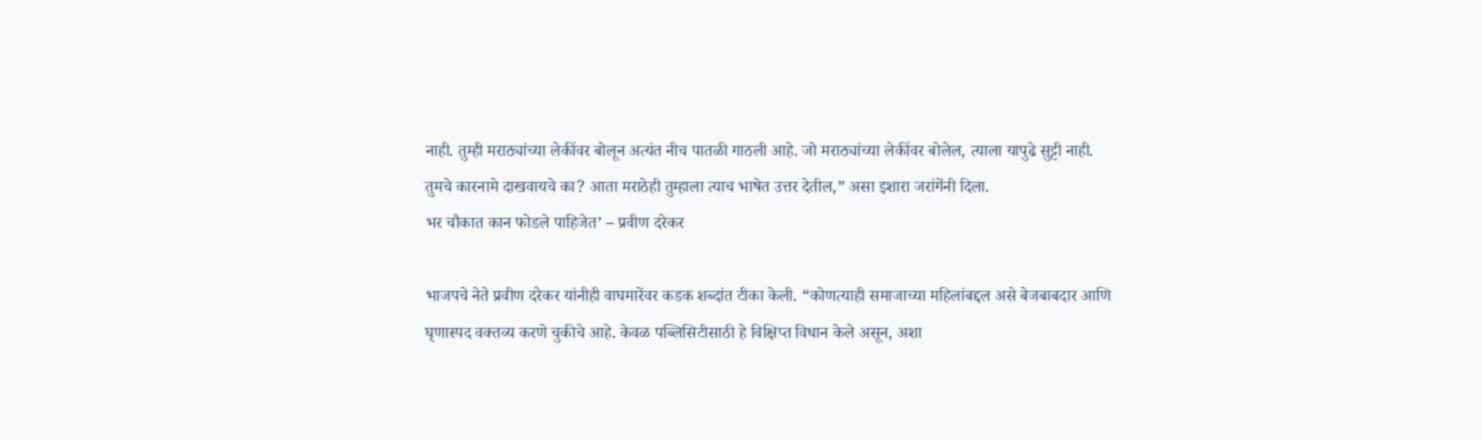नाही. तुम्ही मराठ्यांच्या लेकींवर बोलून अत्यंत नीच पातळी गाठली आहे. जो मराठ्यांच्या लेकींवर बोलेल, त्याला यापुढे सुट्टी नाही. तुमचे कारनामे दाखवायचे का? आता मराठेही तुम्हाला त्याच भाषेत उत्तर देतील,” असा इशारा जरांगेंनी दिला.
भर चौकात कान फोडले पाहिजेत’ – प्रवीण दरेकर

भाजपचे नेते प्रवीण दरेकर यांनीही वाघमारेंवर कडक शब्दांत टीका केली. “कोणत्याही समाजाच्या महिलांबद्दल असे बेजबाबदार आणि घृणास्पद वक्तव्य करणे चुकीचे आहे. केवळ पब्लिसिटीसाठी हे विक्षिप्त विधान केले असून, अशा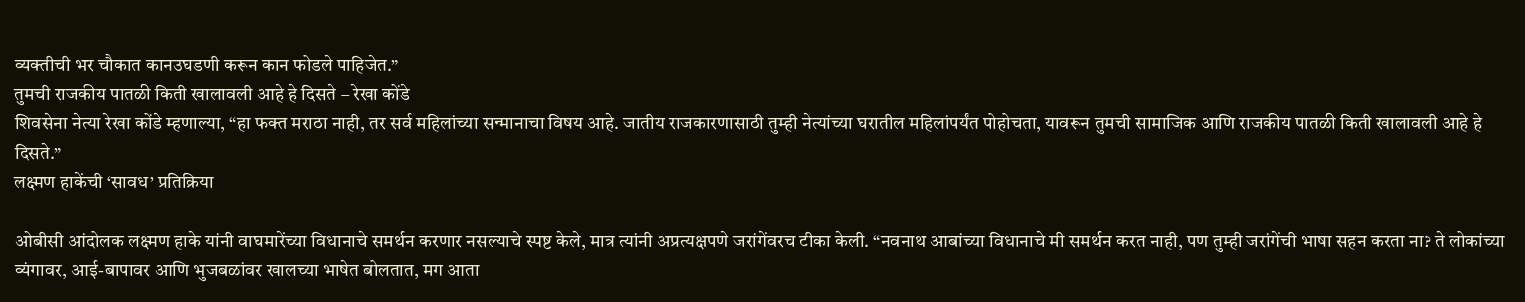व्यक्तीची भर चौकात कानउघडणी करून कान फोडले पाहिजेत.”
तुमची राजकीय पातळी किती खालावली आहे हे दिसते – रेखा कोंडे
शिवसेना नेत्या रेखा कोंडे म्हणाल्या, “हा फक्त मराठा नाही, तर सर्व महिलांच्या सन्मानाचा विषय आहे. जातीय राजकारणासाठी तुम्ही नेत्यांच्या घरातील महिलांपर्यंत पोहोचता, यावरून तुमची सामाजिक आणि राजकीय पातळी किती खालावली आहे हे दिसते.”
लक्ष्मण हाकेंची ‘सावध’ प्रतिक्रिया

ओबीसी आंदोलक लक्ष्मण हाके यांनी वाघमारेंच्या विधानाचे समर्थन करणार नसल्याचे स्पष्ट केले, मात्र त्यांनी अप्रत्यक्षपणे जरांगेंवरच टीका केली. “नवनाथ आबांच्या विधानाचे मी समर्थन करत नाही, पण तुम्ही जरांगेंची भाषा सहन करता ना? ते लोकांच्या व्यंगावर, आई-बापावर आणि भुजबळांवर खालच्या भाषेत बोलतात, मग आता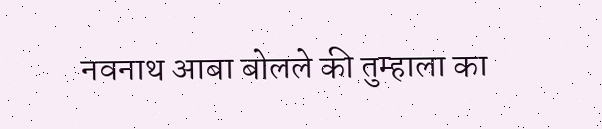नवनाथ आबा बोलले की तुम्हाला का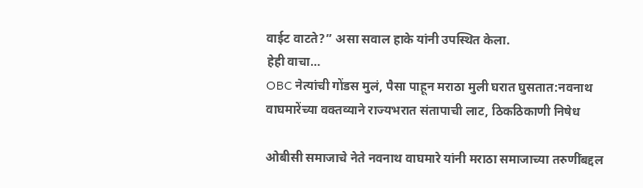वाईट वाटते?” असा सवाल हाके यांनी उपस्थित केला.
हेही वाचा…
OBC नेत्यांची गोंडस मुलं, पैसा पाहून मराठा मुली घरात घुसतात:नवनाथ वाघमारेंच्या वक्तव्याने राज्यभरात संतापाची लाट, ठिकठिकाणी निषेध

ओबीसी समाजाचे नेते नवनाथ वाघमारे यांनी मराठा समाजाच्या तरुणींबद्दल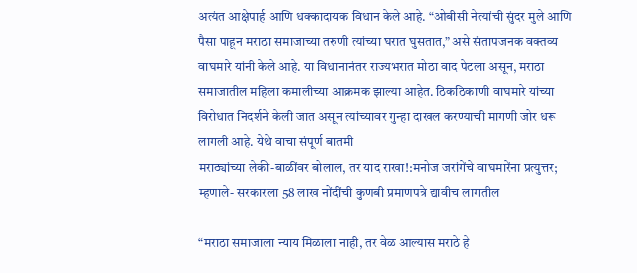अत्यंत आक्षेपार्ह आणि धक्कादायक विधान केले आहे. “ओबीसी नेत्यांची सुंदर मुले आणि पैसा पाहून मराठा समाजाच्या तरुणी त्यांच्या घरात घुसतात,” असे संतापजनक वक्तव्य वाघमारे यांनी केले आहे. या विधानानंतर राज्यभरात मोठा वाद पेटला असून, मराठा समाजातील महिला कमालीच्या आक्रमक झाल्या आहेत. ठिकठिकाणी वाघमारे यांच्या विरोधात निदर्शने केली जात असून त्यांच्यावर गुन्हा दाखल करण्याची मागणी जोर धरू लागली आहे. येथे वाचा संपूर्ण बातमी
मराठ्यांच्या लेकी-बाळींवर बोलाल, तर याद राखा!:मनोज जरांगेंचे वाघमारेंना प्रत्युत्तर; म्हणाले- सरकारला 58 लाख नोंदींची कुणबी प्रमाणपत्रे द्यावीच लागतील

“मराठा समाजाला न्याय मिळाला नाही, तर वेळ आल्यास मराठे हे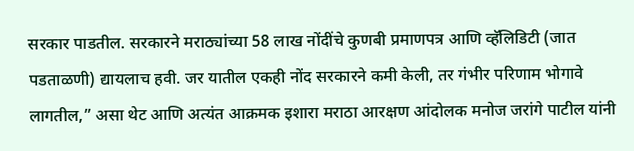सरकार पाडतील. सरकारने मराठ्यांच्या 58 लाख नोंदींचे कुणबी प्रमाणपत्र आणि व्हॅलिडिटी (जात पडताळणी) द्यायलाच हवी. जर यातील एकही नोंद सरकारने कमी केली, तर गंभीर परिणाम भोगावे लागतील,” असा थेट आणि अत्यंत आक्रमक इशारा मराठा आरक्षण आंदोलक मनोज जरांगे पाटील यांनी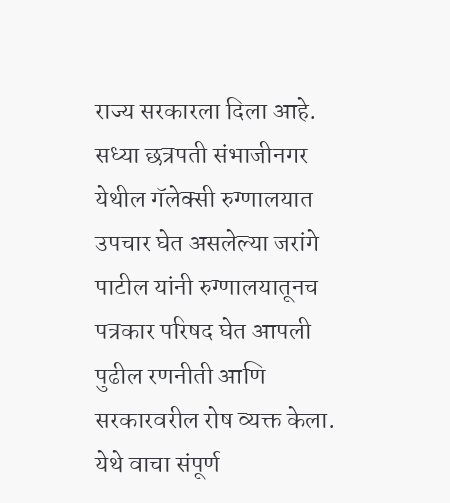राज्य सरकारला दिला आहे. सध्या छत्रपती संभाजीनगर येथील गॅलेक्सी रुग्णालयात उपचार घेत असलेल्या जरांगे पाटील यांनी रुग्णालयातूनच पत्रकार परिषद घेत आपली पुढील रणनीती आणि सरकारवरील रोष व्यक्त केला. येथे वाचा संपूर्ण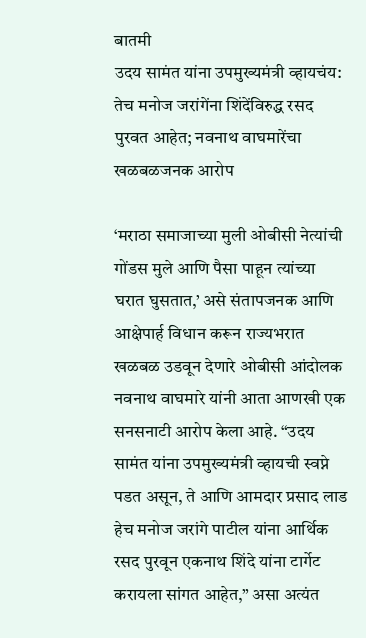बातमी
उदय सामंत यांना उपमुख्यमंत्री व्हायचंय: तेच मनोज जरांगेंना शिंदेंविरुद्ध रसद पुरवत आहेत; नवनाथ वाघमारेंचा खळबळजनक आरोप

‘मराठा समाजाच्या मुली ओबीसी नेत्यांची गोंडस मुले आणि पैसा पाहून त्यांच्या घरात घुसतात,’ असे संतापजनक आणि आक्षेपार्ह विधान करून राज्यभरात खळबळ उडवून देणारे ओबीसी आंदोलक नवनाथ वाघमारे यांनी आता आणखी एक सनसनाटी आरोप केला आहे. “उदय सामंत यांना उपमुख्यमंत्री व्हायची स्वप्ने पडत असून, ते आणि आमदार प्रसाद लाड हेच मनोज जरांगे पाटील यांना आर्थिक रसद पुरवून एकनाथ शिंदे यांना टार्गेट करायला सांगत आहेत,” असा अत्यंत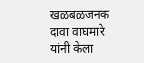खळबळजनक दावा वाघमारे यांनी केला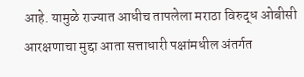आहे. यामुळे राज्यात आधीच तापलेला मराठा विरुद्ध ओबीसी आरक्षणाचा मुद्दा आता सत्ताधारी पक्षांमधील अंतर्गत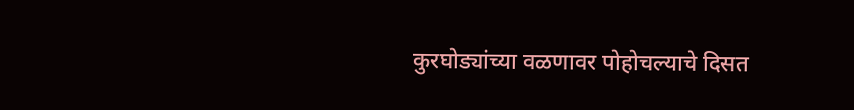कुरघोड्यांच्या वळणावर पोहोचल्याचे दिसत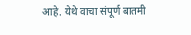आहे. येथे वाचा संपूर्ण बातमी